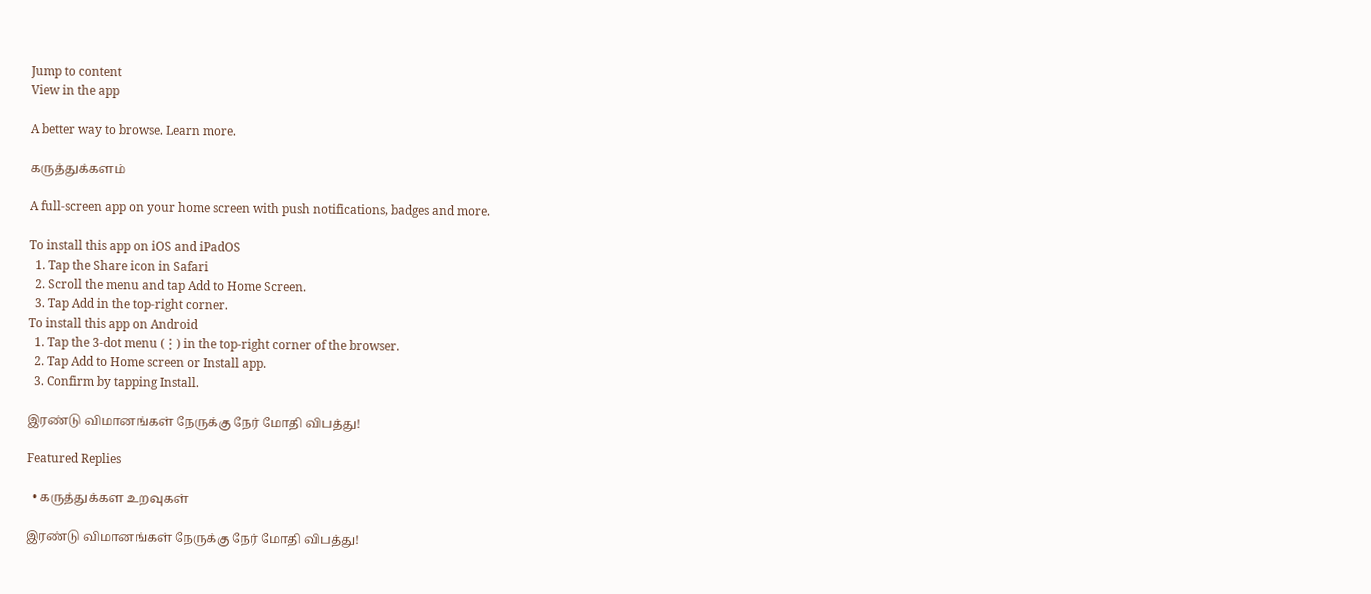Jump to content
View in the app

A better way to browse. Learn more.

கருத்துக்களம்

A full-screen app on your home screen with push notifications, badges and more.

To install this app on iOS and iPadOS
  1. Tap the Share icon in Safari
  2. Scroll the menu and tap Add to Home Screen.
  3. Tap Add in the top-right corner.
To install this app on Android
  1. Tap the 3-dot menu (⋮) in the top-right corner of the browser.
  2. Tap Add to Home screen or Install app.
  3. Confirm by tapping Install.

இரண்டு விமானங்கள் நேருக்கு நேர் மோதி விபத்து!

Featured Replies

  • கருத்துக்கள உறவுகள்

இரண்டு விமானங்கள் நேருக்கு நேர் மோதி விபத்து!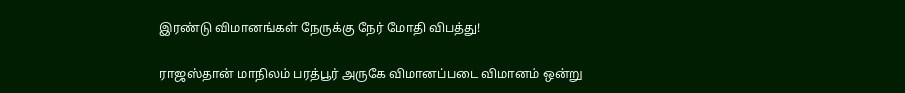இரண்டு விமானங்கள் நேருக்கு நேர் மோதி விபத்து!

ராஜஸ்தான் மாநிலம் பரத்பூர் அருகே விமானப்படை விமானம் ஒன்று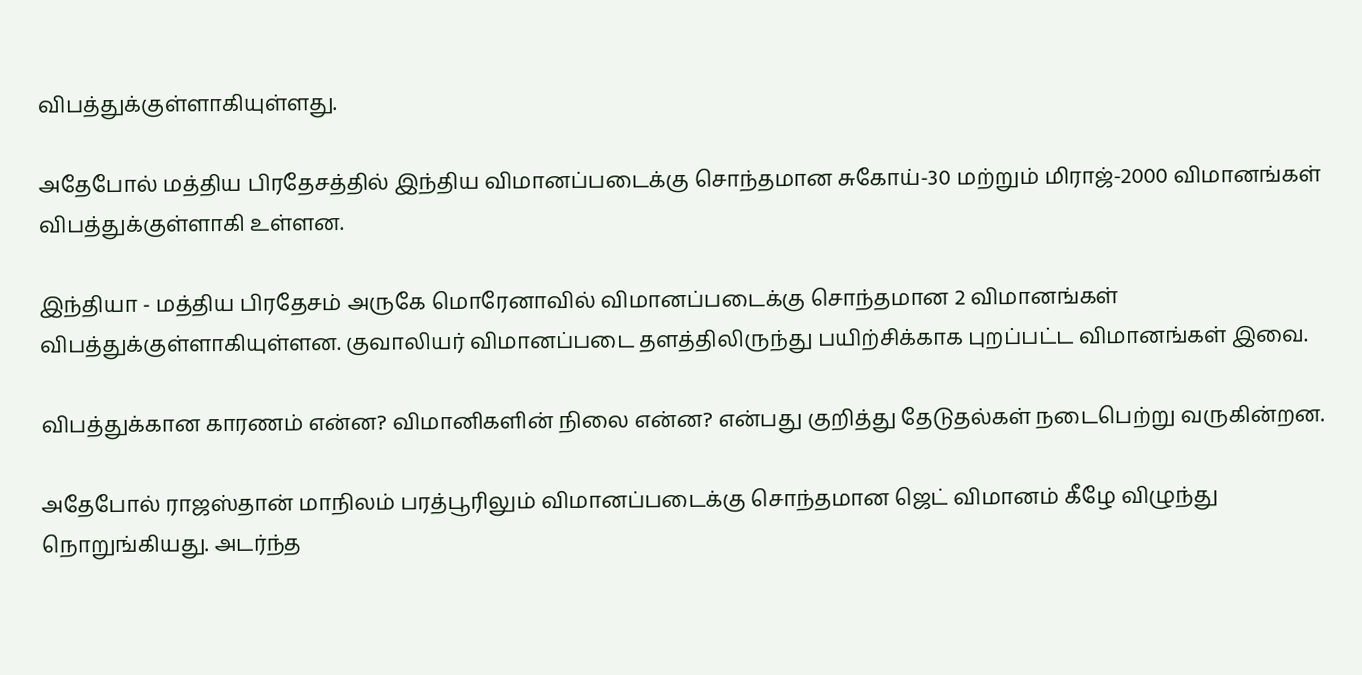விபத்துக்குள்ளாகியுள்ளது.

அதேபோல் மத்திய பிரதேசத்தில் இந்திய விமானப்படைக்கு சொந்தமான சுகோய்-30 மற்றும் மிராஜ்-2000 விமானங்கள் விபத்துக்குள்ளாகி உள்ளன.

இந்தியா - மத்திய பிரதேசம் அருகே மொரேனாவில் விமானப்படைக்கு சொந்தமான 2 விமானங்கள் விபத்துக்குள்ளாகியுள்ளன. குவாலியர் விமானப்படை தளத்திலிருந்து பயிற்சிக்காக புறப்பட்ட விமானங்கள் இவை.

விபத்துக்கான காரணம் என்ன? விமானிகளின் நிலை என்ன? என்பது குறித்து தேடுதல்கள் நடைபெற்று வருகின்றன.

அதேபோல் ராஜஸ்தான் மாநிலம் பரத்பூரிலும் விமானப்படைக்கு சொந்தமான ஜெட் விமானம் கீழே விழுந்து நொறுங்கியது. அடர்ந்த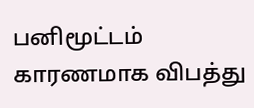பனிமூட்டம் காரணமாக விபத்து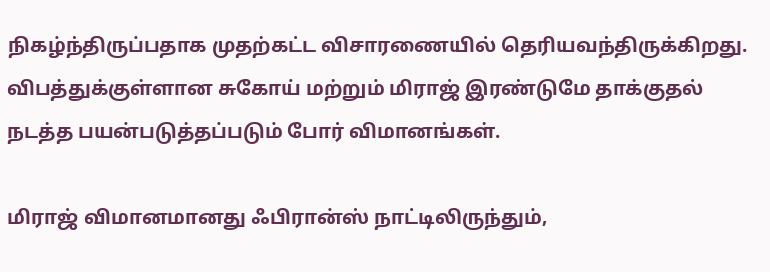நிகழ்ந்திருப்பதாக முதற்கட்ட விசாரணையில் தெரியவந்திருக்கிறது. விபத்துக்குள்ளான சுகோய் மற்றும் மிராஜ் இரண்டுமே தாக்குதல் நடத்த பயன்படுத்தப்படும் போர் விமானங்கள்.

மிராஜ் விமானமானது ஃபிரான்ஸ் நாட்டிலிருந்தும்,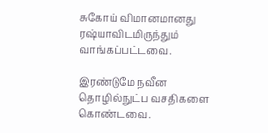சுகோய் விமானமானது ரஷ்யாவிடமிருந்தும் வாங்கப்பட்டவை.

இரண்டுமே நவீன தொழில்நுட்ப வசதிகளை கொண்டவை.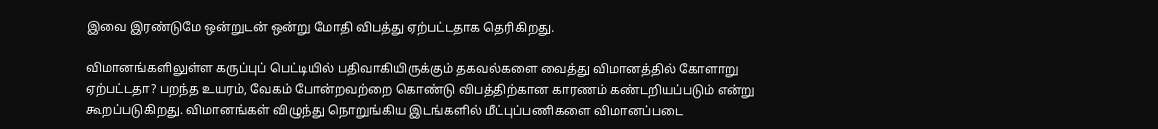இவை இரண்டுமே ஒன்றுடன் ஒன்று மோதி விபத்து ஏற்பட்டதாக தெரிகிறது.

விமானங்களிலுள்ள கருப்புப் பெட்டியில் பதிவாகியிருக்கும் தகவல்களை வைத்து விமானத்தில் கோளாறு ஏற்பட்டதா? பறந்த உயரம், வேகம் போன்றவற்றை கொண்டு விபத்திற்கான காரணம் கண்டறியப்படும் என்று கூறப்படுகிறது. விமானங்கள் விழுந்து நொறுங்கிய இடங்களில் மீட்புப்பணிகளை விமானப்படை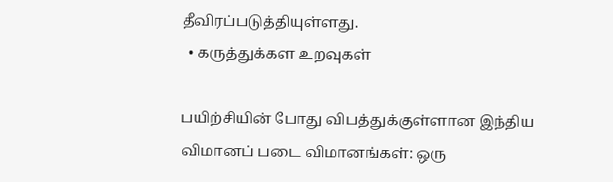தீவிரப்படுத்தியுள்ளது.
  • கருத்துக்கள உறவுகள்

பயிற்சியின் போது விபத்துக்குள்ளான இந்திய விமானப் படை விமானங்கள்: ஒரு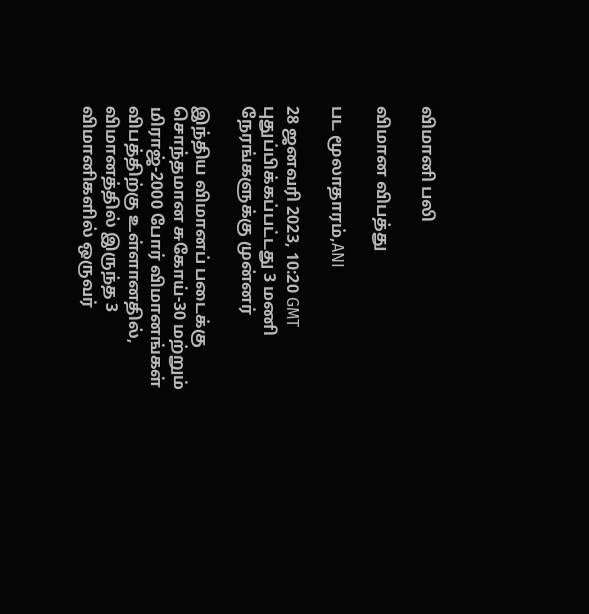விமானி பலி

விமான விபத்து

பட மூலாதாரம்,ANI

28 ஜனவரி 2023, 10:20 GMT
புதுப்பிக்கப்பட்டது 3 மணி நேரங்களுக்கு முன்னர்

இந்திய விமானப் படைக்கு சொந்தமான சுகோய்-30 மற்றும் மிராஜ்-2000 போர் விமானங்கள் விபத்திற்கு உள்ளானதில், விமானத்தில் இருந்த 3 விமானிகளில் ஒருவர்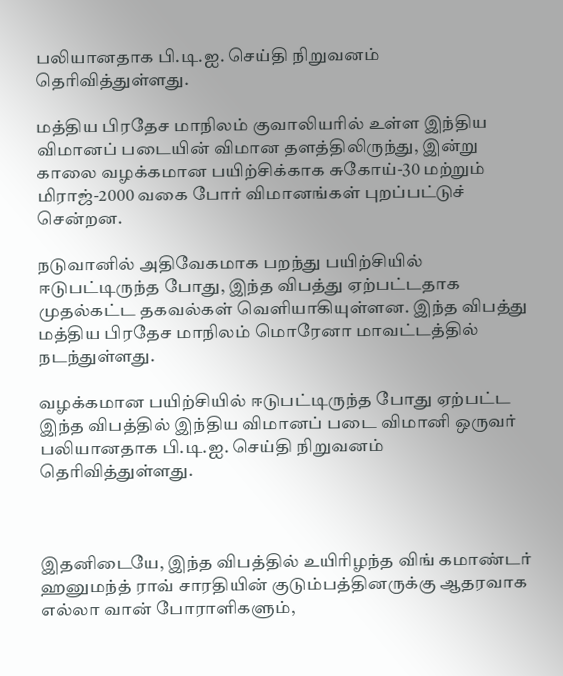பலியானதாக பி.டி.ஐ. செய்தி நிறுவனம் தெரிவித்துள்ளது.

மத்திய பிரதேச மாநிலம் குவாலியரில் உள்ள இந்திய விமானப் படையின் விமான தளத்திலிருந்து, இன்று காலை வழக்கமான பயிற்சிக்காக சுகோய்-30 மற்றும் மிராஜ்-2000 வகை போர் விமானங்கள் புறப்பட்டுச் சென்றன.

நடுவானில் அதிவேகமாக பறந்து பயிற்சியில் ஈடுபட்டிருந்த போது, இந்த விபத்து ஏற்பட்டதாக முதல்கட்ட தகவல்கள் வெளியாகியுள்ளன. இந்த விபத்து மத்திய பிரதேச மாநிலம் மொரேனா மாவட்டத்தில் நடந்துள்ளது.

வழக்கமான பயிற்சியில் ஈடுபட்டிருந்த போது ஏற்பட்ட இந்த விபத்தில் இந்திய விமானப் படை விமானி ஒருவர் பலியானதாக பி.டி.ஐ. செய்தி நிறுவனம் தெரிவித்துள்ளது.



இதனிடையே, இந்த விபத்தில் உயிரிழந்த விங் கமாண்டர் ஹனுமந்த் ராவ் சாரதியின் குடும்பத்தினருக்கு ஆதரவாக எல்லா வான் போராளிகளும்,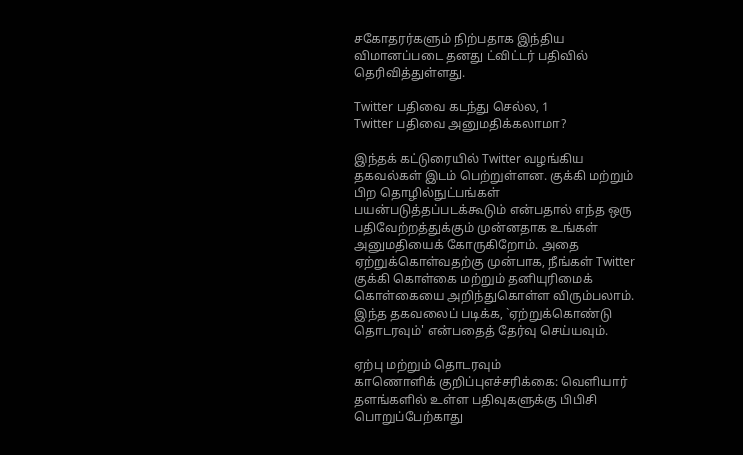சகோதரர்களும் நிற்பதாக இந்திய விமானப்படை தனது ட்விட்டர் பதிவில் தெரிவித்துள்ளது.

Twitter பதிவை கடந்து செல்ல, 1
Twitter பதிவை அனுமதிக்கலாமா?

இந்தக் கட்டுரையில் Twitter வழங்கிய தகவல்கள் இடம் பெற்றுள்ளன. குக்கி மற்றும் பிற தொழில்நுட்பங்கள் பயன்படுத்தப்படக்கூடும் என்பதால் எந்த ஒரு பதிவேற்றத்துக்கும் முன்னதாக உங்கள் அனுமதியைக் கோருகிறோம். அதை ஏற்றுக்கொள்வதற்கு முன்பாக, நீங்கள் Twitter குக்கி கொள்கை மற்றும் தனியுரிமைக் கொள்கையை அறிந்துகொள்ள விரும்பலாம். இந்த தகவலைப் படிக்க, `ஏற்றுக்கொண்டு தொடரவும்' என்பதைத் தேர்வு செய்யவும்.

ஏற்பு மற்றும் தொடரவும்
காணொளிக் குறிப்புஎச்சரிக்கை: வெளியார் தளங்களில் உள்ள பதிவுகளுக்கு பிபிசி பொறுப்பேற்காது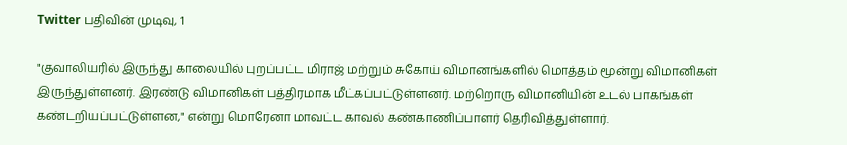Twitter பதிவின் முடிவு, 1

"குவாலியரில் இருந்து காலையில் புறப்பட்ட மிராஜ் மற்றும் சுகோய் விமானங்களில் மொத்தம் மூன்று விமானிகள் இருந்துள்ளனர். இரண்டு விமானிகள் பத்திரமாக மீட்கப்பட்டுள்ளனர். மற்றொரு விமானியின் உடல் பாகங்கள் கண்டறியப்பட்டுள்ளன," என்று மொரேனா மாவட்ட காவல் கண்காணிப்பாளர் தெரிவித்துள்ளார்.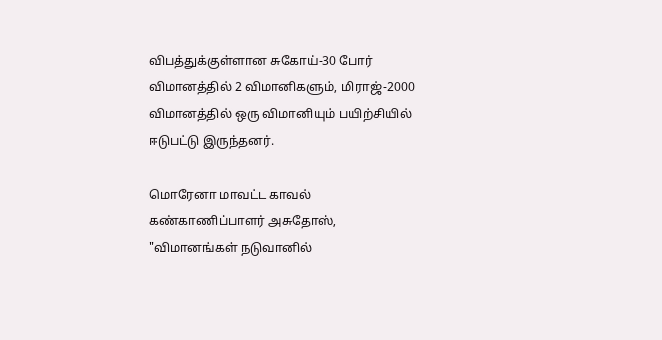விபத்துக்குள்ளான சுகோய்-30 போர் விமானத்தில் 2 விமானிகளும், மிராஜ்-2000 விமானத்தில் ஒரு விமானியும் பயிற்சியில் ஈடுபட்டு இருந்தனர்.

மொரேனா மாவட்ட காவல் கண்காணிப்பாளர் அசுதோஸ், "விமானங்கள் நடுவானில்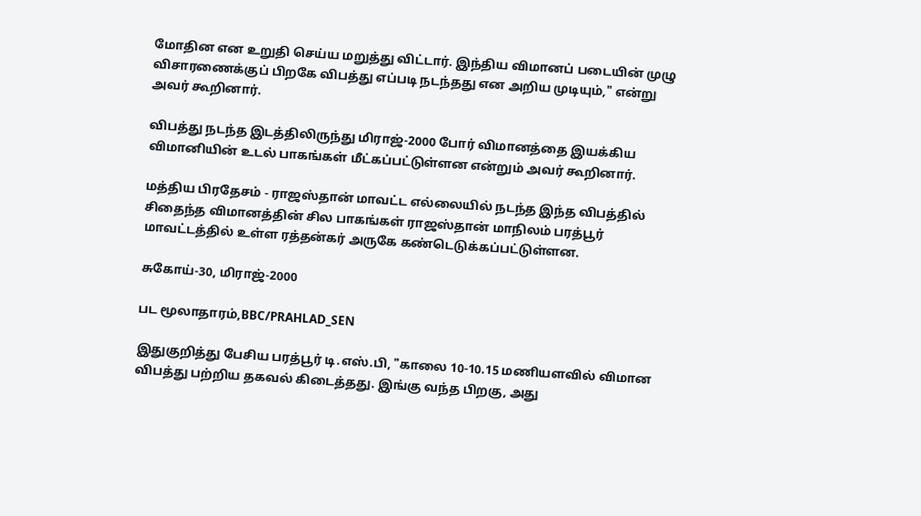மோதின என உறுதி செய்ய மறுத்து விட்டார். இந்திய விமானப் படையின் முழு விசாரணைக்குப் பிறகே விபத்து எப்படி நடந்தது என அறிய முடியும்," என்று அவர் கூறினார்.

விபத்து நடந்த இடத்திலிருந்து மிராஜ்-2000 போர் விமானத்தை இயக்கிய விமானியின் உடல் பாகங்கள் மீட்கப்பட்டுள்ளன என்றும் அவர் கூறினார்.

மத்திய பிரதேசம் - ராஜஸ்தான் மாவட்ட எல்லையில் நடந்த இந்த விபத்தில் சிதைந்த விமானத்தின் சில பாகங்கள் ராஜஸ்தான் மாநிலம் பரத்பூர் மாவட்டத்தில் உள்ள ரத்தன்கர் அருகே கண்டெடுக்கப்பட்டுள்ளன.

சுகோய்-30, மிராஜ்-2000

பட மூலாதாரம்,BBC/PRAHLAD_SEN

இதுகுறித்து பேசிய பரத்பூர் டி.எஸ்.பி, "காலை 10-10.15 மணியளவில் விமான விபத்து பற்றிய தகவல் கிடைத்தது. இங்கு வந்த பிறகு, அது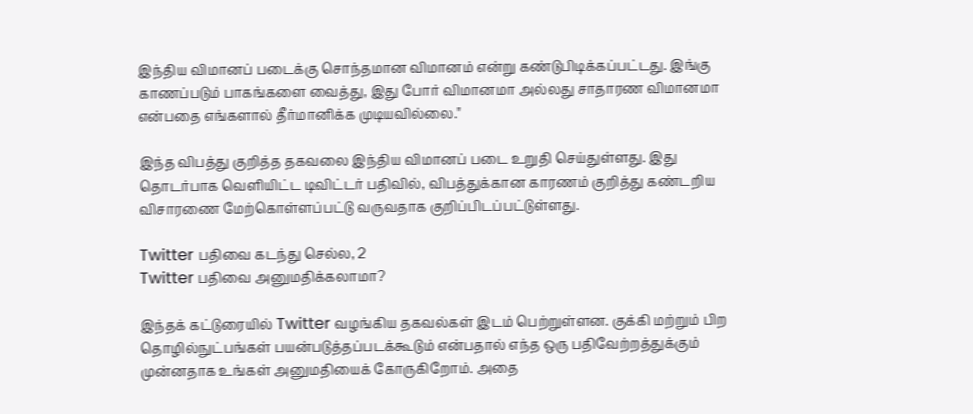இந்திய விமானப் படைக்கு சொந்தமான விமானம் என்று கண்டுபிடிக்கப்பட்டது. இங்கு காணப்படும் பாகங்களை வைத்து, இது போர் விமானமா அல்லது சாதாரண விமானமா என்பதை எங்களால் தீர்மானிக்க முடியவில்லை."

இந்த விபத்து குறித்த தகவலை இந்திய விமானப் படை உறுதி செய்துள்ளது. இது தொடர்பாக வெளியிட்ட டிவிட்டர் பதிவில், விபத்துக்கான காரணம் குறித்து கண்டறிய விசாரணை மேற்கொள்ளப்பட்டு வருவதாக குறிப்பிடப்பட்டுள்ளது.

Twitter பதிவை கடந்து செல்ல, 2
Twitter பதிவை அனுமதிக்கலாமா?

இந்தக் கட்டுரையில் Twitter வழங்கிய தகவல்கள் இடம் பெற்றுள்ளன. குக்கி மற்றும் பிற தொழில்நுட்பங்கள் பயன்படுத்தப்படக்கூடும் என்பதால் எந்த ஒரு பதிவேற்றத்துக்கும் முன்னதாக உங்கள் அனுமதியைக் கோருகிறோம். அதை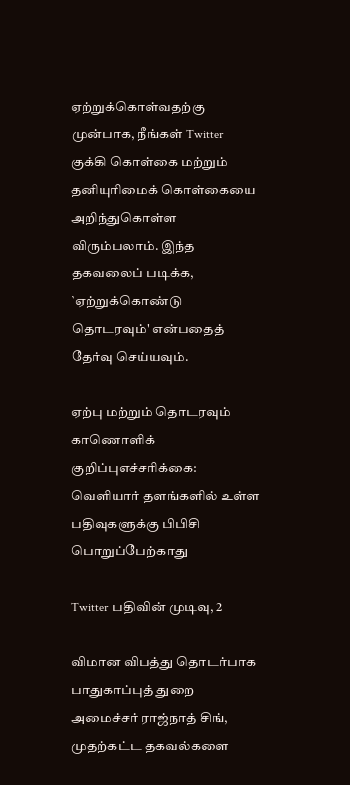ஏற்றுக்கொள்வதற்கு முன்பாக, நீங்கள் Twitter குக்கி கொள்கை மற்றும் தனியுரிமைக் கொள்கையை அறிந்துகொள்ள விரும்பலாம். இந்த தகவலைப் படிக்க, `ஏற்றுக்கொண்டு தொடரவும்' என்பதைத் தேர்வு செய்யவும்.

ஏற்பு மற்றும் தொடரவும்
காணொளிக் குறிப்புஎச்சரிக்கை: வெளியார் தளங்களில் உள்ள பதிவுகளுக்கு பிபிசி பொறுப்பேற்காது

Twitter பதிவின் முடிவு, 2

விமான விபத்து தொடர்பாக பாதுகாப்புத் துறை அமைச்சர் ராஜ்நாத் சிங், முதற்கட்ட தகவல்களை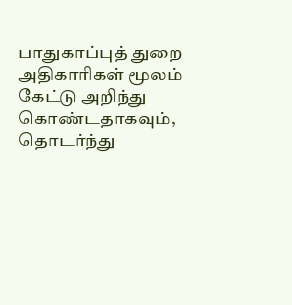பாதுகாப்புத் துறை அதிகாரிகள் மூலம் கேட்டு அறிந்து கொண்டதாகவும், தொடர்ந்து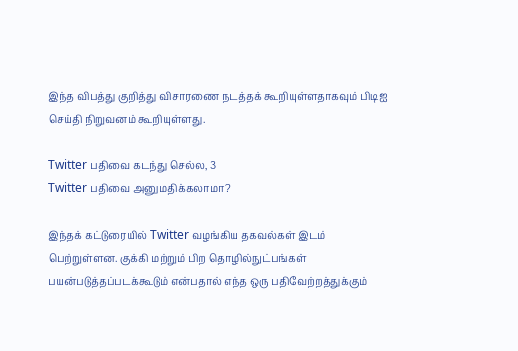இந்த விபத்து குறித்து விசாரணை நடத்தக் கூறியுள்ளதாகவும் பிடிஐ செய்தி நிறுவனம் கூறியுள்ளது.

Twitter பதிவை கடந்து செல்ல, 3
Twitter பதிவை அனுமதிக்கலாமா?

இந்தக் கட்டுரையில் Twitter வழங்கிய தகவல்கள் இடம் பெற்றுள்ளன. குக்கி மற்றும் பிற தொழில்நுட்பங்கள் பயன்படுத்தப்படக்கூடும் என்பதால் எந்த ஒரு பதிவேற்றத்துக்கும்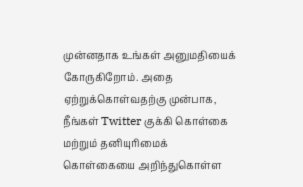முன்னதாக உங்கள் அனுமதியைக் கோருகிறோம். அதை ஏற்றுக்கொள்வதற்கு முன்பாக, நீங்கள் Twitter குக்கி கொள்கை மற்றும் தனியுரிமைக் கொள்கையை அறிந்துகொள்ள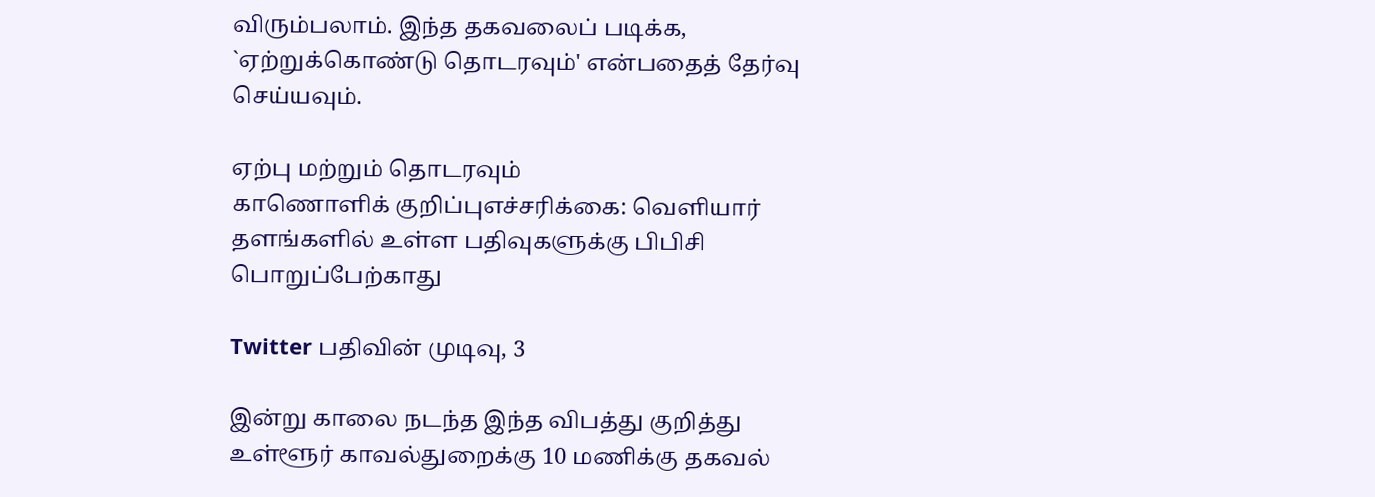விரும்பலாம். இந்த தகவலைப் படிக்க, `ஏற்றுக்கொண்டு தொடரவும்' என்பதைத் தேர்வு செய்யவும்.

ஏற்பு மற்றும் தொடரவும்
காணொளிக் குறிப்புஎச்சரிக்கை: வெளியார் தளங்களில் உள்ள பதிவுகளுக்கு பிபிசி பொறுப்பேற்காது

Twitter பதிவின் முடிவு, 3

இன்று காலை நடந்த இந்த விபத்து குறித்து உள்ளூர் காவல்துறைக்கு 10 மணிக்கு தகவல்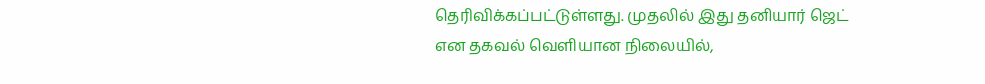தெரிவிக்கப்பட்டுள்ளது. முதலில் இது தனியார் ஜெட் என தகவல் வெளியான நிலையில்,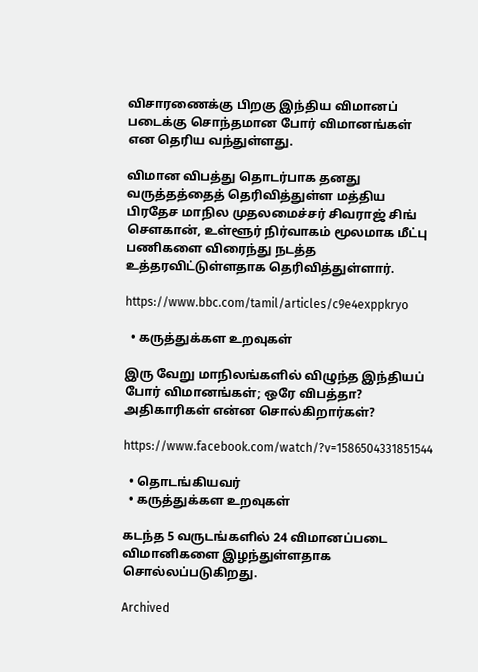விசாரணைக்கு பிறகு இந்திய விமானப் படைக்கு சொந்தமான போர் விமானங்கள் என தெரிய வந்துள்ளது.

விமான விபத்து தொடர்பாக தனது வருத்தத்தைத் தெரிவித்துள்ள மத்திய பிரதேச மாநில முதலமைச்சர் சிவராஜ் சிங் சௌகான், உள்ளூர் நிர்வாகம் மூலமாக மீட்பு பணிகளை விரைந்து நடத்த உத்தரவிட்டுள்ளதாக தெரிவித்துள்ளார்.

https://www.bbc.com/tamil/articles/c9e4exppkryo

  • கருத்துக்கள உறவுகள்

இரு வேறு மாநிலங்களில் விழுந்த இந்தியப் போர் விமானங்கள்; ஒரே விபத்தா? அதிகாரிகள் என்ன சொல்கிறார்கள்?

https://www.facebook.com/watch/?v=1586504331851544

  • தொடங்கியவர்
  • கருத்துக்கள உறவுகள்

கடந்த 5 வருடங்களில் 24 விமானப்படை விமானிகளை இழந்துள்ளதாக சொல்லப்படுகிறது.

Archived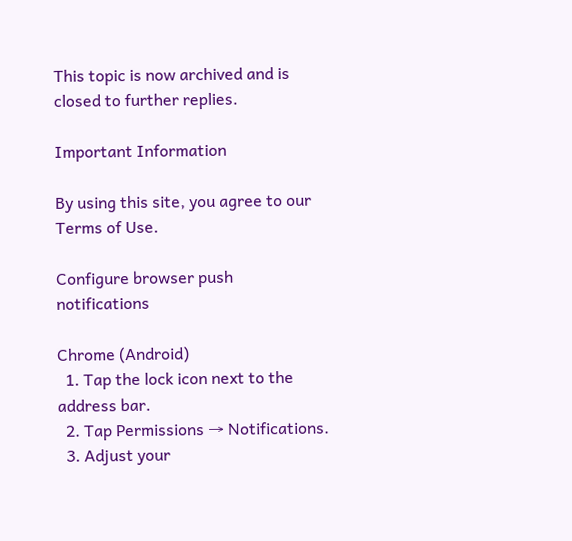This topic is now archived and is closed to further replies.

Important Information

By using this site, you agree to our Terms of Use.

Configure browser push notifications

Chrome (Android)
  1. Tap the lock icon next to the address bar.
  2. Tap Permissions → Notifications.
  3. Adjust your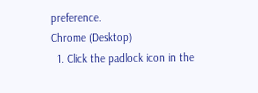preference.
Chrome (Desktop)
  1. Click the padlock icon in the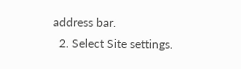address bar.
  2. Select Site settings.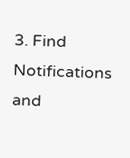3. Find Notifications and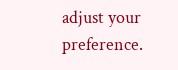adjust your preference.